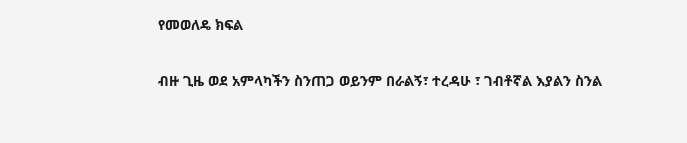የመወለዴ ክፍል

ብዙ ጊዜ ወደ አምላካችን ስንጠጋ ወይንም በራልኝ፣ ተረዳሁ ፣ ገብቶኛል እያልን ስንል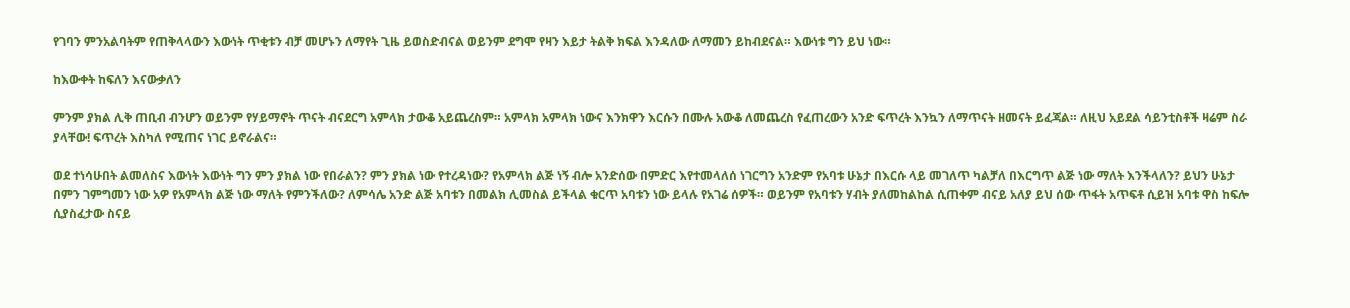የገባን ምንአልባትም የጠቅላላውን እውነት ጥቂቱን ብቻ መሆኑን ለማየት ጊዜ ይወስድብናል ወይንም ደግሞ የዛን እይታ ትልቅ ክፍል እንዳለው ለማመን ይከብደናል። እውነቱ ግን ይህ ነው።

ከእውቀት ከፍለን እናውቃለን

ምንም ያክል ሊቅ ጠቢብ ብንሆን ወይንም የሃይማኖት ጥናት ብናደርግ አምላክ ታውቆ አይጨረስም። አምላክ አምላክ ነውና እንክዋን እርሱን በሙሉ አውቆ ለመጨረስ የፈጠረውን አንድ ፍጥረት እንኳን ለማጥናት ዘመናት ይፈጃል። ለዚህ አይደል ሳይንቲስቶች ዛሬም ስራ ያላቸው! ፍጥረት እስካለ የሚጠና ነገር ይኖራልና።

ወደ ተነሳሁበት ልመለስና እውነት እውነት ግን ምን ያክል ነው የበራልን? ምን ያክል ነው የተረዳነው? የአምላክ ልጅ ነኝ ብሎ አንድሰው በምድር እየተመላለሰ ነገርግን አንድም የአባቱ ሁኔታ በእርሱ ላይ መገለጥ ካልቻለ በእርግጥ ልጅ ነው ማለት እንችላለን? ይህን ሁኔታ በምን ገምግመን ነው አዎ የአምላክ ልጅ ነው ማለት የምንችለው? ለምሳሌ አንድ ልጅ አባቱን በመልክ ሊመስል ይችላል ቁርጥ አባቱን ነው ይላሉ የአገሬ ሰዎች። ወይንም የአባቱን ሃብት ያለመከልከል ሲጠቀም ብናይ አለያ ይህ ሰው ጥፋት አጥፍቶ ሲይዝ አባቱ ዋስ ከፍሎ ሲያስፈታው ስናይ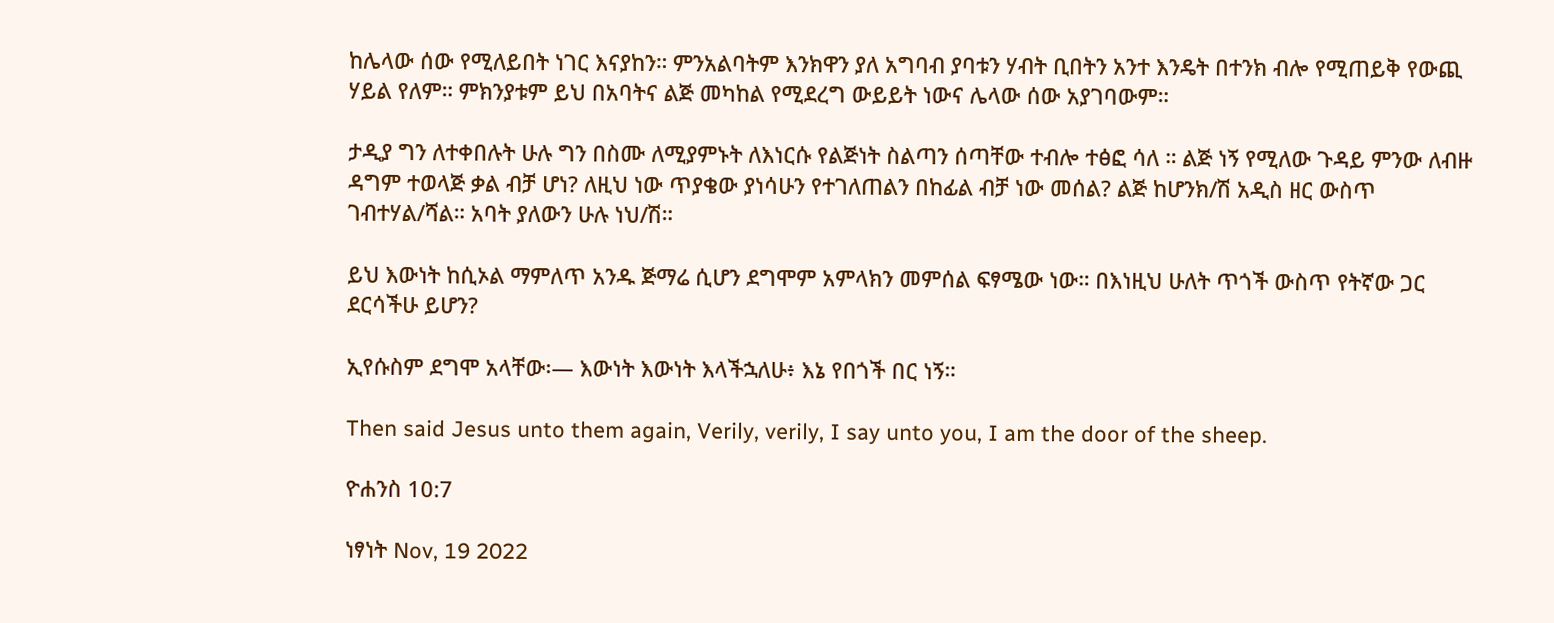ከሌላው ሰው የሚለይበት ነገር እናያከን። ምንአልባትም እንክዋን ያለ አግባብ ያባቱን ሃብት ቢበትን አንተ እንዴት በተንክ ብሎ የሚጠይቅ የውጪ ሃይል የለም። ምክንያቱም ይህ በአባትና ልጅ መካከል የሚደረግ ውይይት ነውና ሌላው ሰው አያገባውም።

ታዲያ ግን ለተቀበሉት ሁሉ ግን በስሙ ለሚያምኑት ለእነርሱ የልጅነት ስልጣን ሰጣቸው ተብሎ ተፅፎ ሳለ ። ልጅ ነኝ የሚለው ጉዳይ ምንው ለብዙ ዳግም ተወላጅ ቃል ብቻ ሆነ? ለዚህ ነው ጥያቄው ያነሳሁን የተገለጠልን በከፊል ብቻ ነው መሰል? ልጅ ከሆንክ/ሽ አዲስ ዘር ውስጥ ገብተሃል/ሻል። አባት ያለውን ሁሉ ነህ/ሽ።

ይህ እውነት ከሲኦል ማምለጥ አንዱ ጅማሬ ሲሆን ደግሞም አምላክን መምሰል ፍፃሜው ነው። በእነዚህ ሁለት ጥጎች ውስጥ የትኛው ጋር ደርሳችሁ ይሆን?

ኢየሱስም ደግሞ አላቸው፡— እውነት እውነት እላችኋለሁ፥ እኔ የበጎች በር ነኝ።

Then said Jesus unto them again, Verily, verily, I say unto you, I am the door of the sheep.

ዮሐንስ 10:7

ነፃነት Nov, 19 2022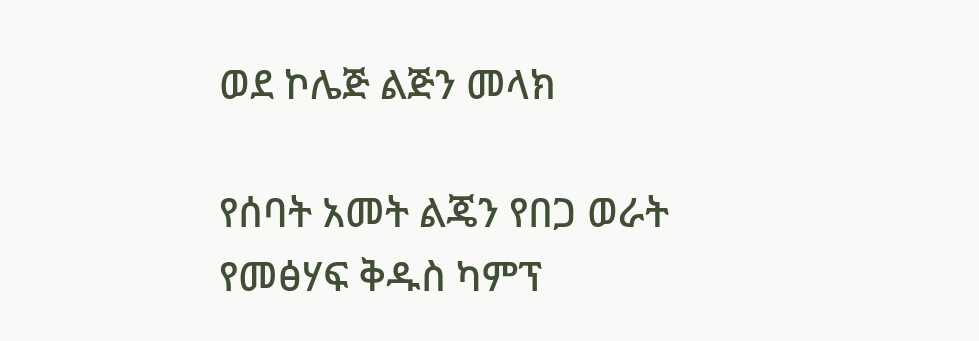ወደ ኮሌጅ ልጅን መላክ

የሰባት አመት ልጄን የበጋ ወራት የመፅሃፍ ቅዱስ ካምፕ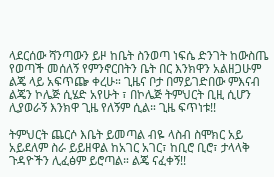ላደርሰው ሻንጣውን ይዞ ከቤት ስንወጣ ነፍሴ ድንገት ከውስጤ የወጣች መሰለኝ የምንኖርበትን ቤት በር እንክዋን አልዘጋሁም ልጄ ላይ አፍጥጬ ቀረሁ። ጊዜና ቦታ በማይገድበው ምእናብ ልጄን ኮሌጅ ሲሄድ አየሁት ፣ በኮሌጅ ትምህርት ቢዚ ሲሆን ሊያወራኝ እንክዋ ጊዜ የለኝም ሲል። ጊዜ ፍጥነቱ!!

ትምህርት ጨርሶ እቤት ይመጣል ብዬ ላስብ ስሞክር አይ አይደለም ስራ ይይዘዋል ከአገር አገር፣ ከቢሮ ቢሮ፣ ታላላቅ ጉዳዮችን ሊፈፅም ይሮጣል። ልጄ ናፈቀኝ!!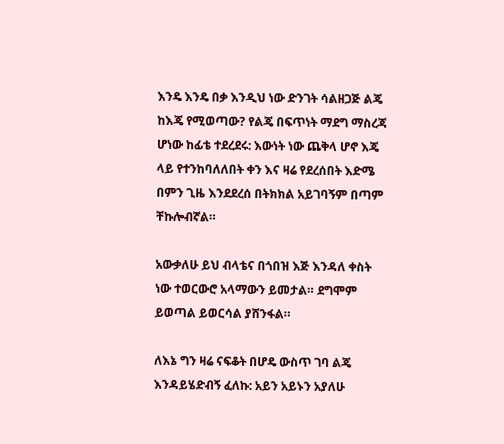እንዴ እንዴ በቃ እንዲህ ነው ድንገት ሳልዘጋጅ ልጄ ከእጄ የሚወጣው? የልጄ በፍጥነት ማደግ ማስረጃ ሆነው ከፊቴ ተደረደሩ: እውነት ነው ጨቅላ ሆኖ እጄ ላይ የተንከባለለበት ቀን እና ዛሬ የደረሰበት እድሜ በምን ጊዜ እንደደረሰ በትክክል አይገባኝም በጣም ቸኩሎብኛል።

አውቃለሁ ይህ ብላቴና በጎበዝ እጅ እንዳለ ቀስት ነው ተወርውሮ አላማውን ይመታል። ደግሞም ይወጣል ይወርሳል ያሸንፋል።

ለእኔ ግን ዛሬ ናፍቆት በሆዴ ውስጥ ገባ ልጄ እንዳይሄድብኝ ፈለኩ: አይን አይኑን አያለሁ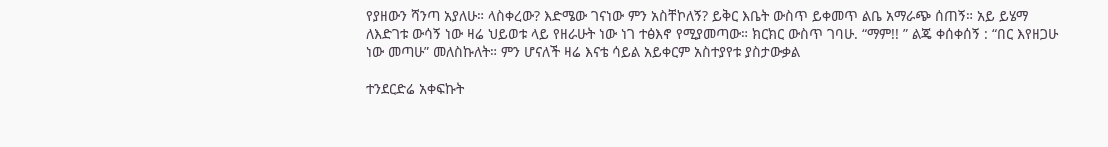የያዘውን ሻንጣ አያለሁ። ላስቀረው? እድሜው ገናነው ምን አስቸኮለኝ? ይቅር እቤት ውስጥ ይቀመጥ ልቤ አማራጭ ሰጠኝ። አይ ይሄማ ለእድገቱ ውሳኝ ነው ዛሬ ህይወቱ ላይ የዘራሁት ነው ነገ ተፅእኖ የሚያመጣው። ክርክር ውስጥ ገባሁ. “ማም!! ” ልጄ ቀሰቀሰኝ : “በር እየዘጋሁ ነው መጣሁ” መለስኩለት። ምን ሆናለች ዛሬ እናቴ ሳይል አይቀርም አስተያየቱ ያስታውቃል

ተንደርድሬ አቀፍኩት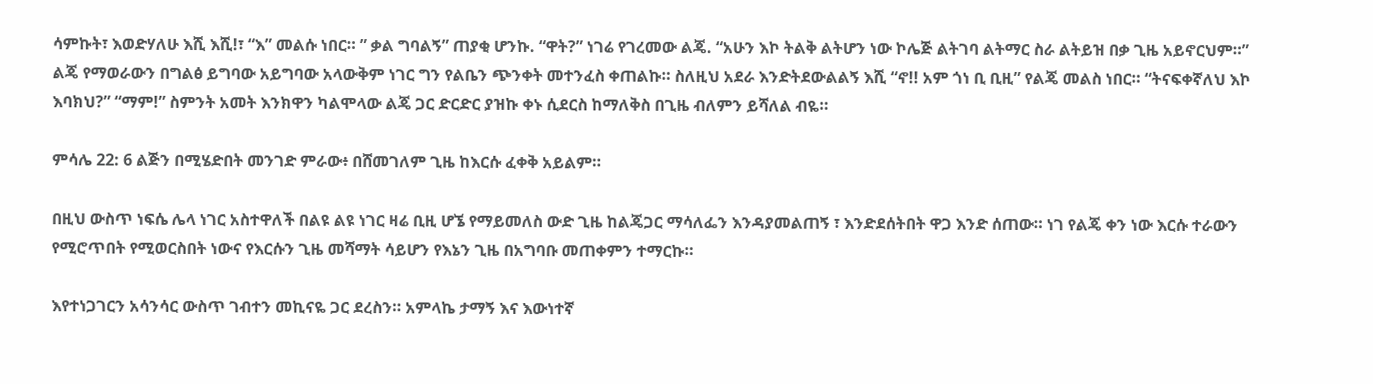ሳምኩት፣ እወድሃለሁ እሺ እሺ!፣ “እ” መልሱ ነበር። ” ቃል ግባልኝ” ጠያቂ ሆንኩ. “ዋት?” ነገሬ የገረመው ልጄ. “አሁን እኮ ትልቅ ልትሆን ነው ኮሌጅ ልትገባ ልትማር ስራ ልትይዝ በቃ ጊዜ አይኖርህም።” ልጄ የማወራውን በግልፅ ይግባው አይግባው አላውቅም ነገር ግን የልቤን ጭንቀት መተንፈስ ቀጠልኩ። ስለዚህ አደራ እንድትደውልልኝ እሺ “ኖ!! አም ጎነ ቢ ቢዚ” የልጄ መልስ ነበር። “ትናፍቀኛለህ እኮ እባክህ?” “ማም!” ስምንት አመት እንክዋን ካልሞላው ልጄ ጋር ድርድር ያዝኩ ቀኑ ሲደርስ ከማለቅስ በጊዜ ብለምን ይሻለል ብዬ።

ምሳሌ 22: 6 ልጅን በሚሄድበት መንገድ ምራው፥ በሸመገለም ጊዜ ከእርሱ ፈቀቅ አይልም።

በዚህ ውስጥ ነፍሴ ሌላ ነገር አስተዋለች በልዩ ልዩ ነገር ዛሬ ቢዚ ሆኜ የማይመለስ ውድ ጊዜ ከልጄጋር ማሳለፌን እንዳያመልጠኝ ፣ እንድደሰትበት ዋጋ እንድ ሰጠው። ነገ የልጄ ቀን ነው እርሱ ተራውን የሚሮጥበት የሚወርስበት ነውና የእርሱን ጊዜ መሻማት ሳይሆን የእኔን ጊዜ በአግባቡ መጠቀምን ተማርኩ።

እየተነጋገርን አሳንሳር ውስጥ ገብተን መኪናዬ ጋር ደረስን። አምላኬ ታማኝ እና እውነተኛ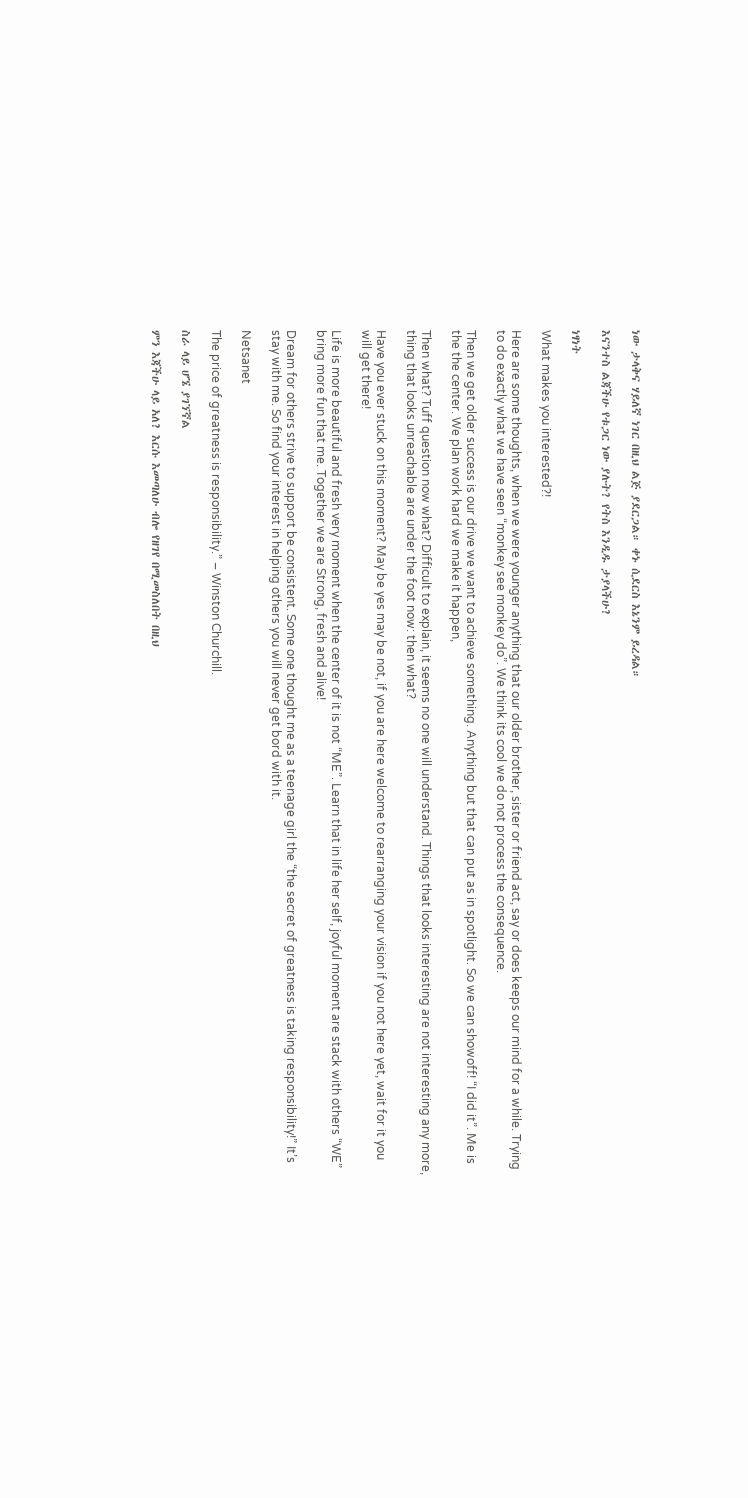ነው ታላቅና ሃይለኛ ነገር በዚህ ልጅ ያደርጋል። ቀኑ ሲደርስ እኔንም ይረዳል።

እናንተስ ልጃችሁ የቱጋር ነው ያሉት? የትስ እንዲዱ ታያላችሁ?

ነፃነት

What makes you interested?!

Here are some thoughts, when we were younger anything that our older brother, sister or friend act, say or does keeps our mind for a while. Trying to do exactly what we have seen “monkey see monkey do”. We think its cool we do not process the consequence.

Then we get older success is our drive we want to achieve something. Anything but that can put as in spotlight. So we can showoff! “I did it”. Me is the the center. We plan work hard we make it happen,

Then what? Tuff question now what? Difficult to explain, it seems no one will understand. Things that looks interesting are not interesting any more, thing that looks unreachable are under the foot now: then what?

Have you ever stuck on this moment? May be yes may be not, if you are here welcome to rearranging your vision if you not here yet, wait for it you will get there!

Life is more beautiful and fresh very moment when the center of it is not “ME”. Learn that in life her self, joyful moment are stack with others “WE” bring more fun that me. Together we are Strong, fresh and alive!

Dream for others strive to support be consistent. Some one thought me as a teenage girl the “the secret of greatness is taking responsibility!” It’s stay with me. So find your interest in helping others you will never get bord with it.

Netsanet

The price of greatness is responsibility.” – Winston Churchill.

ስራ ላይ ሆኜ ያገኘኛል

ምን እጃችሁ ላይ አለ? እርሱ እመጣለሁ ብሎ የዘገየ በሚመስለበት በዚህ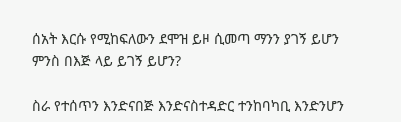ሰአት እርሱ የሚከፍለውን ደሞዝ ይዞ ሲመጣ ማንን ያገኝ ይሆን ምንስ በእጅ ላይ ይገኝ ይሆን?

ስራ የተሰጥን እንድናበጅ እንድናስተዳድር ተንከባካቢ እንድንሆን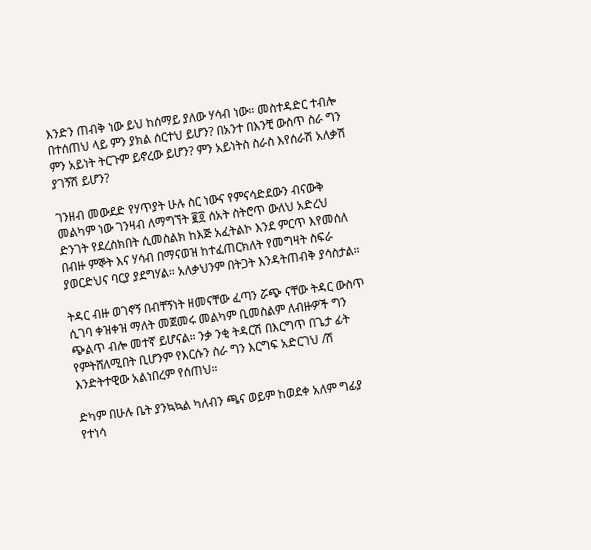እንድን ጠብቅ ነው ይህ ከሰማይ ያለው ሃሳብ ነው። መስተዳድር ተብሎ በተሰጠህ ላይ ምን ያክል ሰርተህ ይሆን? በአንተ በእንቺ ውስጥ ስራ ግን ምን አይነት ትርጉም ይኖረው ይሆን? ምን አይነትስ ስራስ እየሰራሽ አለቃሽ ያገኝሽ ይሆን?

ገንዘብ መውደድ የሃጥያት ሁሉ ስር ነውና የምናሳድደውን ብናውቅ መልካም ነው ገንዛብ ለማግኘት ፪፬ ሰአት ስትሮጥ ውለህ አድረህ ድንገት የደረስክበት ሲመስልክ ከእጅ አፈትልኮ እንደ ምርጥ እየመሰለ በብዙ ምኞት እና ሃሳብ በማናወዝ ከተፈጠርክለት የመግዛት ስፍራ ያወርድህና ባርያ ያደግሃል። አለቃህንም በትጋት እንዳትጠብቅ ያሳስታል።

ትዳር ብዙ ወገኖኝ በብቸኝነት ዘመናቸው ፈጣን ሯጭ ናቸው ትዳር ውስጥ ሲገባ ቀዝቀዝ ማለት መጀመሩ መልካም ቢመስልም ለብዙዎች ግን ጭልጥ ብሎ መተኛ ይሆናል። ንቃ ንቂ ትዳርሽ በእርግጥ በጌታ ፊት የምትሸለሚበት ቢሆንም የእርሱን ስራ ግን እርግፍ አድርገህ /ሽ እንድትተዊው አልነበረም የሰጠህ።

ድካም በሁሉ ቤት ያንኳኳል ካለብን ጫና ወይም ከወደቀ አለም ግፊያ የተነሳ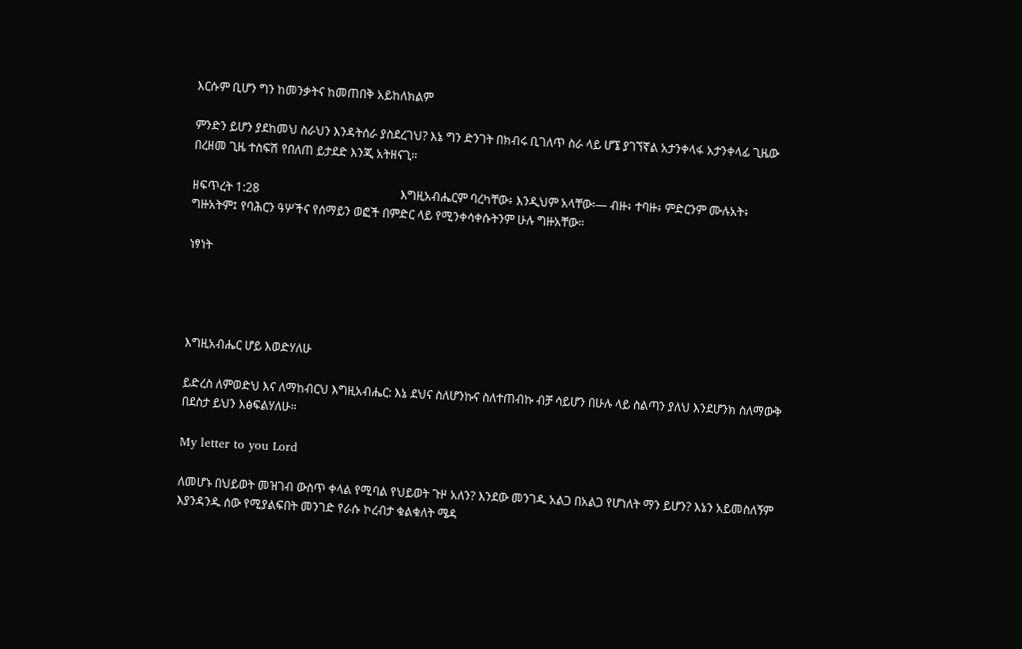እርሱም ቢሆን ግን ከመንቃትና ከመጠበቅ አይከለክልም

ምንድን ይሆን ያደከመህ ስራህን እንዳትሰራ ያስደረገህ? እኔ ግን ድንገት በክብሩ ቢገለጥ ስራ ላይ ሆኜ ያገኘኛል አታንቀላፋ አታንቀላፊ ጊዜው በረዘመ ጊዜ ተስፍሽ የበለጠ ይታደድ እንጂ አትዘናጊ።

ዘፍጥረት 1:28                                               እግዚአብሔርም ባረካቸው፥ እንዲህም አላቸው፡— ብዙ፥ ተባዙ፥ ምድርንም ሙሉአት፥ ግዙአትም፤ የባሕርን ዓሦችና የሰማይን ወፎች በምድር ላይ የሚንቀሳቀሱትንም ሁሉ ግዙአቸው።

ነፃነት




እግዚአብሔር ሆይ እወድሃለሁ

ይድረስ ለምወድህ እና ለማከብርህ እግዚአብሔር: እኔ ደህና ስለሆንኩና ስለተጠብኩ ብቻ ሳይሆን በሁሉ ላይ ስልጣን ያለህ እንደሆንክ ስለማውቅ በደስታ ይህን እፅፍልሃለሁ።

My letter to you Lord

ለመሆኑ በህይወት መዝገብ ውስጥ ቀላል የሚባል የህይወት ጉዞ አለን? እንደው መንገዱ አልጋ በአልጋ የሆነለት ማን ይሆን? እኔን አይመስለኝም እያንዳንዱ ሰው የሚያልፍበት መንገድ የራሱ ኮረብታ ቁልቁለት ሜዳ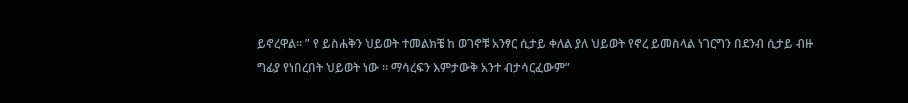ይኖረዋል። ” የ ይስሐቅን ህይወት ተመልክቼ ከ ወገኖቹ አንፃር ሲታይ ቀለል ያለ ህይወት የኖረ ይመስላል ነገርግን በደንብ ሲታይ ብዙ ግፊያ የነበረበት ህይወት ነው ። ማሳረፍን እምታውቅ አንተ ብታሳርፈውም”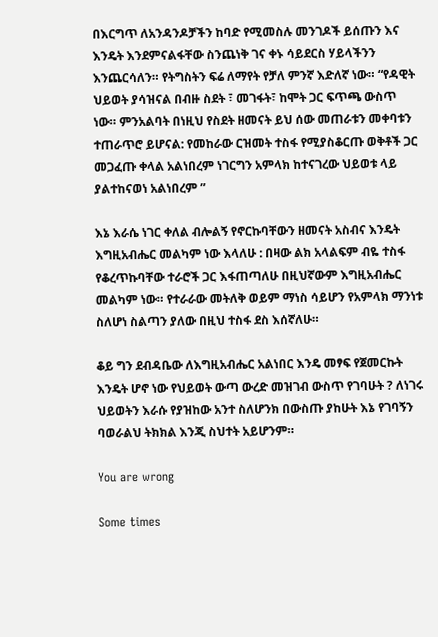በእርግጥ ለአንዳንዶቻችን ከባድ የሚመስሉ መንገዶች ይሰጡን እና እንዴት እንደምናልፋቸው ስንጨነቅ ገና ቀኑ ሳይደርስ ሃይላችንን እንጨርሳለን። የትግስትን ፍሬ ለማየት የቻለ ምንኛ እድለኛ ነው። “የዳዊት ህይወት ያሳዝናል በብዙ ስደት ፣ መገፋት፣ ከሞት ጋር ፍጥጫ ውስጥ ነው። ምንአልባት በነዚህ የስደት ዘመናት ይህ ሰው መጠራቱን መቀባቱን ተጠራጥሮ ይሆናል: የመከራው ርዝመት ተስፋ የሚያስቆርጡ ወቅቶች ጋር መጋፈጡ ቀላል አልነበረም ነገርግን አምላክ ከተናገረው ህይወቱ ላይ ያልተከናወነ አልነበረም ”

እኔ እራሴ ነገር ቀለል ብሎልኝ የኖርኩባቸውን ዘመናት አስብና እንዴት እግዚአብሔር መልካም ነው እላለሁ : በዛው ልክ አላልፍም ብዬ ተስፋ የቆረጥኩባቸው ተራሮች ጋር እፋጠጣለሁ በዚህኛውም እግዚአብሔር መልካም ነው። የተራራው መትለቅ ወይም ማነስ ሳይሆን የአምላክ ማንነቱ ስለሆነ ስልጣን ያለው በዚህ ተስፋ ደስ እሰኛለሁ።

ቆይ ግን ደብዳቤው ለእግዚአብሔር አልነበር እንዴ መፃፍ የጀመርኩት እንዴት ሆኖ ነው የህይወት ውጣ ውረድ መዝገብ ውስጥ የገባሁት ? ለነገሩ ህይወትን እራሱ የያዝከው አንተ ስለሆንክ በውስጡ ያከሁት እኔ የገባኝን ባወራልህ ትክክል እንጂ ስህተት አይሆንም።

You are wrong

Some times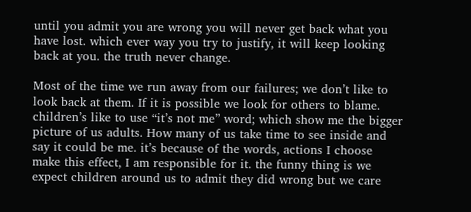until you admit you are wrong you will never get back what you have lost. which ever way you try to justify, it will keep looking back at you. the truth never change.

Most of the time we run away from our failures; we don’t like to look back at them. If it is possible we look for others to blame. children’s like to use “it’s not me” word; which show me the bigger picture of us adults. How many of us take time to see inside and say it could be me. it’s because of the words, actions I choose make this effect, I am responsible for it. the funny thing is we expect children around us to admit they did wrong but we care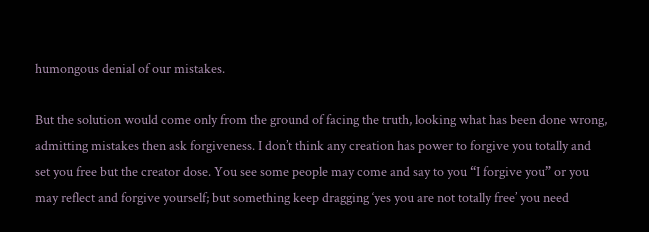humongous denial of our mistakes.

But the solution would come only from the ground of facing the truth, looking what has been done wrong, admitting mistakes then ask forgiveness. I don’t think any creation has power to forgive you totally and set you free but the creator dose. You see some people may come and say to you “I forgive you” or you may reflect and forgive yourself; but something keep dragging ‘yes you are not totally free’ you need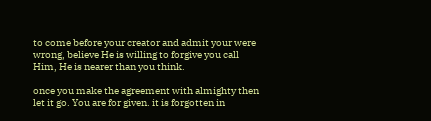to come before your creator and admit your were wrong, believe He is willing to forgive you call Him, He is nearer than you think.

once you make the agreement with almighty then let it go. You are for given. it is forgotten in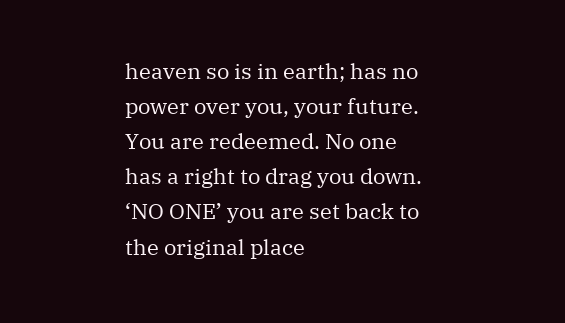heaven so is in earth; has no power over you, your future. You are redeemed. No one has a right to drag you down. ‘NO ONE’ you are set back to the original place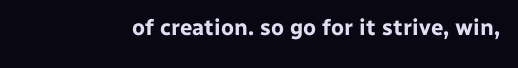of creation. so go for it strive, win,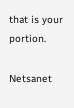that is your portion.

Netsanet